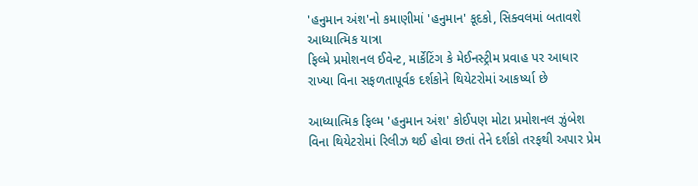'હનુમાન અંશ'નો કમાણીમાં 'હનુમાન' કૂદકો, સિક્વલમાં બતાવશે આધ્યાત્મિક યાત્રા
ફિલ્મે પ્રમોશનલ ઈવેન્ટ, માર્કેટિંગ કે મેઈનસ્ટ્રીમ પ્રવાહ પર આધાર રાખ્યા વિના સફળતાપૂર્વક દર્શકોને થિયેટરોમાં આકર્ષ્યા છે

આધ્યાત્મિક ફિલ્મ 'હનુમાન અંશ' કોઈપણ મોટા પ્રમોશનલ ઝુંબેશ વિના થિયેટરોમાં રિલીઝ થઈ હોવા છતાં તેને દર્શકો તરફથી અપાર પ્રેમ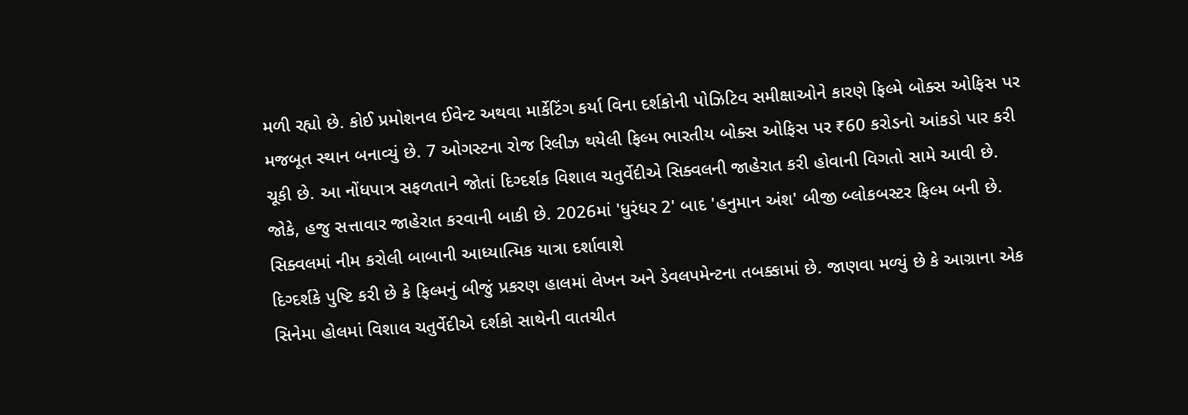મળી રહ્યો છે. કોઈ પ્રમોશનલ ઈવેન્ટ અથવા માર્કેટિંગ કર્યા વિના દર્શકોની પોઝિટિવ સમીક્ષાઓને કારણે ફિલ્મે બોક્સ ઓફિસ પર મજબૂત સ્થાન બનાવ્યું છે. 7 ઓગસ્ટના રોજ રિલીઝ થયેલી ફિલ્મ ભારતીય બોક્સ ઓફિસ પર ₹60 કરોડનો આંકડો પાર કરી ચૂકી છે. આ નોંધપાત્ર સફળતાને જોતાં દિગ્દર્શક વિશાલ ચતુર્વેદીએ સિક્વલની જાહેરાત કરી હોવાની વિગતો સામે આવી છે. જોકે, હજુ સત્તાવાર જાહેરાત કરવાની બાકી છે. 2026માં 'ધુરંધર 2' બાદ 'હનુમાન અંશ' બીજી બ્લોકબસ્ટર ફિલ્મ બની છે.
સિક્વલમાં નીમ કરોલી બાબાની આધ્યાત્મિક યાત્રા દર્શાવાશે
દિગ્દર્શકે પુષ્ટિ કરી છે કે ફિલ્મનું બીજું પ્રકરણ હાલમાં લેખન અને ડેવલપમેન્ટના તબક્કામાં છે. જાણવા મળ્યું છે કે આગ્રાના એક સિનેમા હોલમાં વિશાલ ચતુર્વેદીએ દર્શકો સાથેની વાતચીત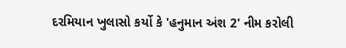દરમિયાન ખુલાસો કર્યો કે 'હનુમાન અંશ 2' નીમ કરોલી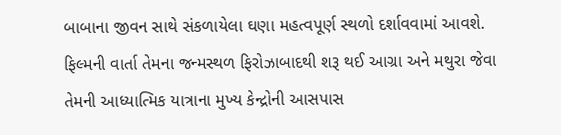બાબાના જીવન સાથે સંકળાયેલા ઘણા મહત્વપૂર્ણ સ્થળો દર્શાવવામાં આવશે. ફિલ્મની વાર્તા તેમના જન્મસ્થળ ફિરોઝાબાદથી શરૂ થઈ આગ્રા અને મથુરા જેવા તેમની આધ્યાત્મિક યાત્રાના મુખ્ય કેન્દ્રોની આસપાસ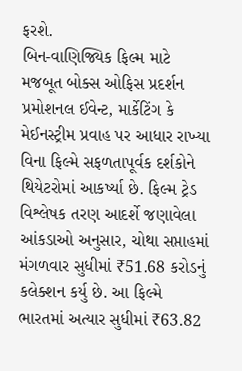ફરશે.
બિન-વાણિજ્યિક ફિલ્મ માટે મજબૂત બોક્સ ઓફિસ પ્રદર્શન
પ્રમોશનલ ઈવેન્ટ, માર્કેટિંગ કે મેઈનસ્ટ્રીમ પ્રવાહ પર આધાર રાખ્યા વિના ફિલ્મે સફળતાપૂર્વક દર્શકોને થિયેટરોમાં આકર્ષ્યા છે. ફિલ્મ ટ્રેડ વિશ્લેષક તરણ આદર્શે જણાવેલા આંકડાઓ અનુસાર, ચોથા સપ્તાહમાં મંગળવાર સુધીમાં ₹51.68 કરોડનું કલેક્શન કર્યુ છે. આ ફિલ્મે ભારતમાં અત્યાર સુધીમાં ₹63.82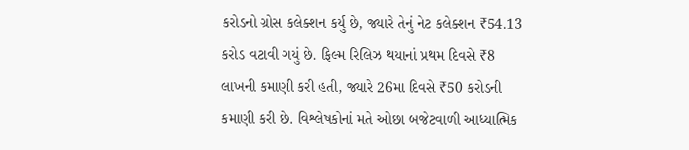કરોડનો ગ્રોસ કલેક્શન કર્યુ છે, જ્યારે તેનું નેટ કલેક્શન ₹54.13 કરોડ વટાવી ગયું છે. ફિલ્મ રિલિઝ થયાનાં પ્રથમ દિવસે ₹8 લાખની કમાણી કરી હતી, જ્યારે 26મા દિવસે ₹50 કરોડની કમાણી કરી છે. વિશ્લેષકોનાં મતે ઓછા બજેટવાળી આધ્યાત્મિક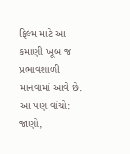ફિલ્મ માટે આ કમાણી ખૂબ જ પ્રભાવશાળી માનવામાં આવે છે.
આ પણ વાંચો: જાણો,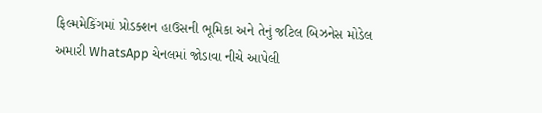ફિલ્મમેકિંગમાં પ્રોડક્શન હાઉસની ભૂમિકા અને તેનું જટિલ બિઝનેસ મોડેલ
અમારી WhatsApp ચેનલમાં જોડાવા નીચે આપેલી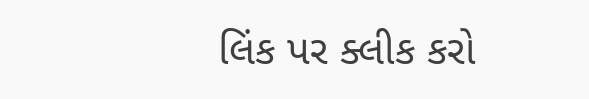લિંક પર ક્લીક કરો